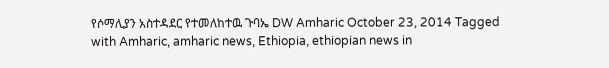የሶማሊያን አስተዳደር የተመለከተዉ ጉባኤ DW Amharic October 23, 2014 Tagged with Amharic, amharic news, Ethiopia, ethiopian news in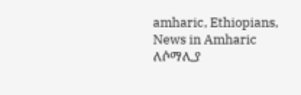amharic, Ethiopians, News in Amharic ለሶማሊያ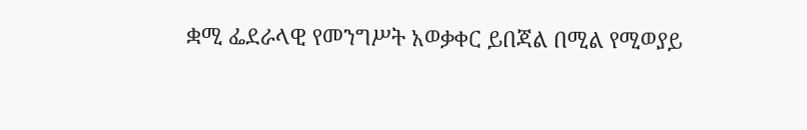ቋሚ ፌደራላዊ የመንግሥት አወቃቀር ይበጃል በሚል የሚወያይ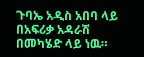ጉባኤ አዲስ አበባ ላይ በአፍሪቃ አዳራሽ በመካሄድ ላይ ነዉ።